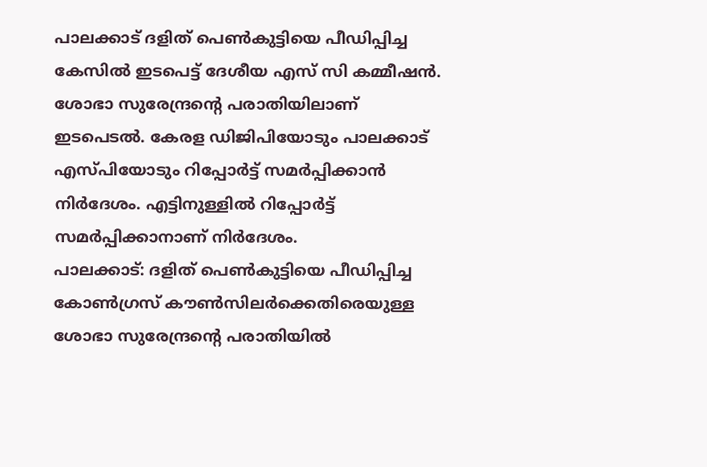പാലക്കാട് ദളിത് പെൺകുട്ടിയെ പീഡിപ്പിച്ച കേസിൽ ഇടപെട്ട് ദേശീയ എസ് സി കമ്മീഷൻ. ശോഭാ സുരേന്ദ്രന്റെ പരാതിയിലാണ് ഇടപെടൽ. കേരള ഡിജിപിയോടും പാലക്കാട് എസ്പിയോടും റിപ്പോർട്ട് സമർപ്പിക്കാൻ നിർദേശം. എട്ടിനുള്ളിൽ റിപ്പോർട്ട് സമർപ്പിക്കാനാണ് നിർദേശം.
പാലക്കാട്: ദളിത് പെൺകുട്ടിയെ പീഡിപ്പിച്ച കോൺഗ്രസ് കൗൺസിലർക്കെതിരെയുള്ള ശോഭാ സുരേന്ദ്രന്റെ പരാതിയിൽ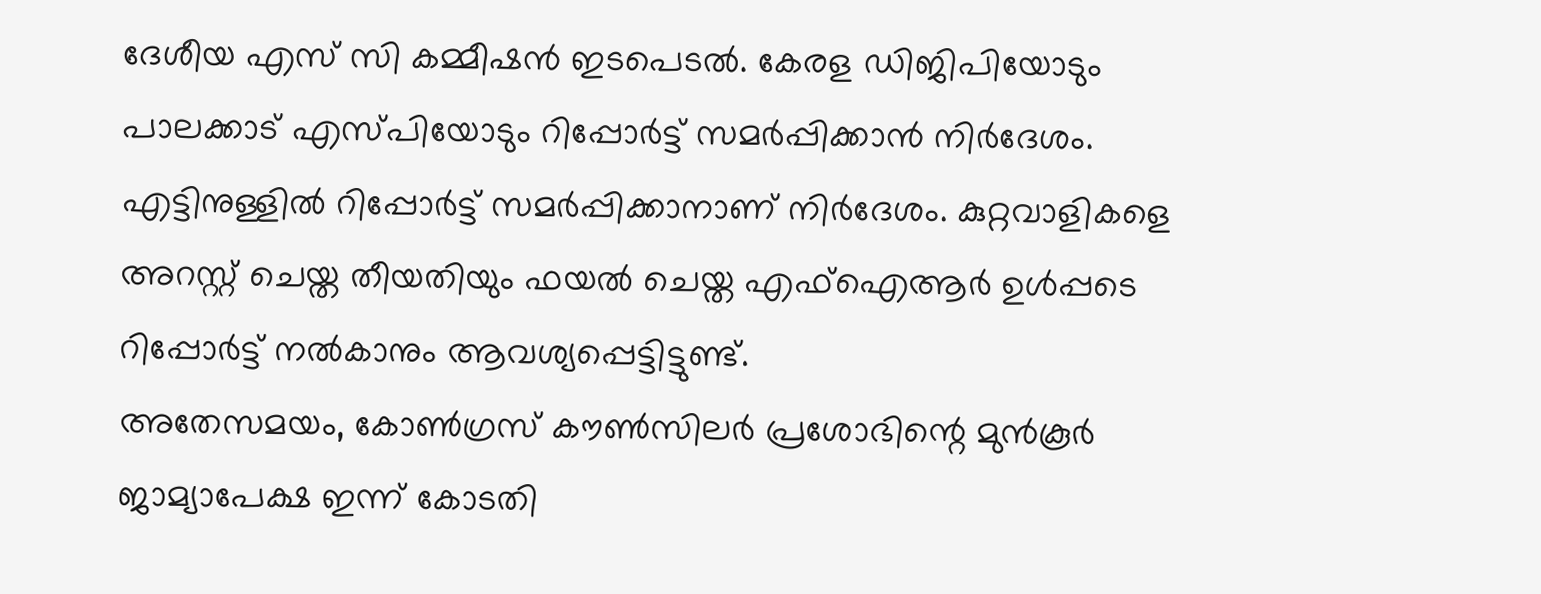ദേശീയ എസ് സി കമ്മീഷൻ ഇടപെടൽ. കേരള ഡിജിപിയോടും പാലക്കാട് എസ്പിയോടും റിപ്പോർട്ട് സമർപ്പിക്കാൻ നിർദേശം. എട്ടിനുള്ളിൽ റിപ്പോർട്ട് സമർപ്പിക്കാനാണ് നിർദേശം. കുറ്റവാളികളെ അറസ്റ്റ് ചെയ്ത തീയതിയും ഫയൽ ചെയ്ത എഫ്ഐആർ ഉൾപ്പടെ റിപ്പോർട്ട് നൽകാനും ആവശ്യപ്പെട്ടിട്ടുണ്ട്.
അതേസമയം, കോൺഗ്രസ് കൗൺസിലർ പ്രശോഭിന്റെ മുൻകൂർ ജാമ്യാപേക്ഷ ഇന്ന് കോടതി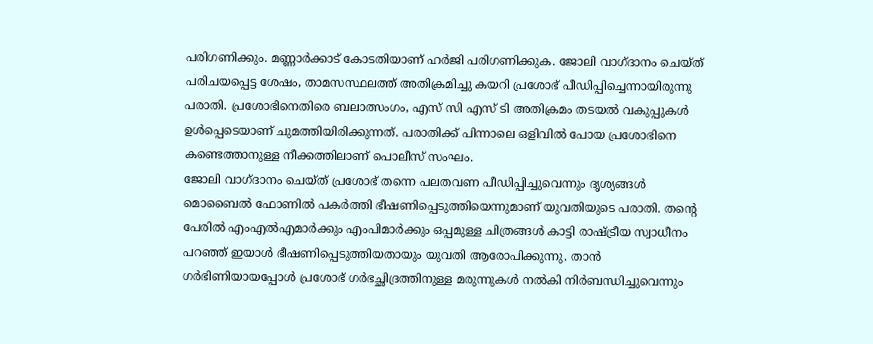പരിഗണിക്കും. മണ്ണാർക്കാട് കോടതിയാണ് ഹർജി പരിഗണിക്കുക. ജോലി വാഗ്ദാനം ചെയ്ത് പരിചയപ്പെട്ട ശേഷം, താമസസ്ഥലത്ത് അതിക്രമിച്ചു കയറി പ്രശോഭ് പീഡിപ്പിച്ചെന്നായിരുന്നു പരാതി. പ്രശോഭിനെതിരെ ബലാത്സംഗം, എസ് സി എസ് ടി അതിക്രമം തടയൽ വകുപ്പുകൾ ഉൾപ്പെടെയാണ് ചുമത്തിയിരിക്കുന്നത്. പരാതിക്ക് പിന്നാലെ ഒളിവിൽ പോയ പ്രശോഭിനെ കണ്ടെത്താനുള്ള നീക്കത്തിലാണ് പൊലീസ് സംഘം.
ജോലി വാഗ്ദാനം ചെയ്ത് പ്രശോഭ് തന്നെ പലതവണ പീഡിപ്പിച്ചുവെന്നും ദൃശ്യങ്ങൾ മൊബൈൽ ഫോണിൽ പകർത്തി ഭീഷണിപ്പെടുത്തിയെന്നുമാണ് യുവതിയുടെ പരാതി. തന്റെ പേരിൽ എംഎൽഎമാർക്കും എംപിമാർക്കും ഒപ്പമുള്ള ചിത്രങ്ങൾ കാട്ടി രാഷ്ട്രീയ സ്വാധീനം പറഞ്ഞ് ഇയാൾ ഭീഷണിപ്പെടുത്തിയതായും യുവതി ആരോപിക്കുന്നു. താൻ ഗർഭിണിയായപ്പോൾ പ്രശോഭ് ഗർഭച്ഛിദ്രത്തിനുള്ള മരുന്നുകൾ നൽകി നിർബന്ധിച്ചുവെന്നും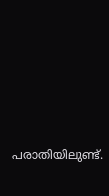പരാതിയിലുണ്ട്.